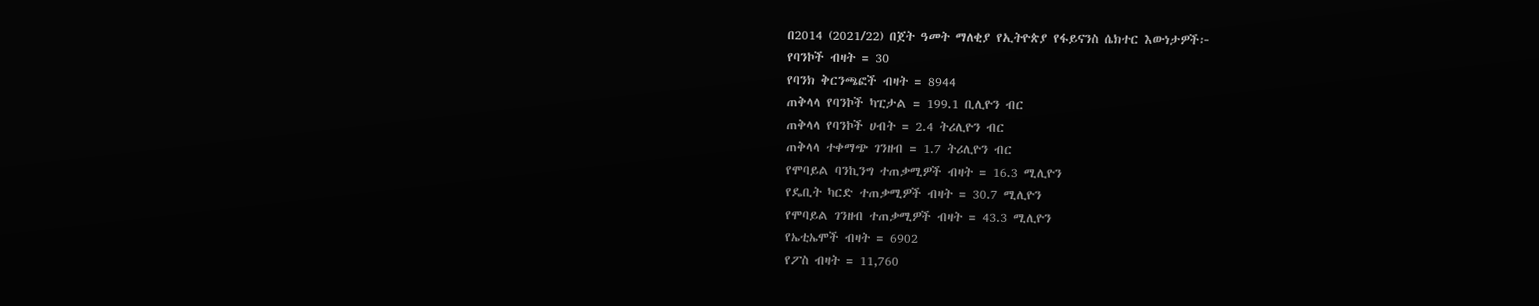በ2014 (2021/22) በጀት ዓመት ማለቂያ የኢትዮጵያ የፋይናንስ ሴክተር እውነታዎች፦
የባንኮች ብዛት = 30
የባንክ ቅርንጫፎች ብዛት = 8944
ጠቅላላ የባንኮች ካፒታል = 199.1 ቢሊዮን ብር
ጠቅላላ የባንኮች ሀብት = 2.4 ትሪሊዮን ብር
ጠቅላላ ተቀማጭ ገንዘብ = 1.7 ትሪሊዮን ብር
የሞባይል ባንኪንግ ተጠቃሚዎች ብዛት = 16.3 ሚሊዮን
የዴቢት ካርድ ተጠቃሚዎች ብዛት = 30.7 ሚሊዮን
የሞባይል ገንዘብ ተጠቃሚዎች ብዛት = 43.3 ሚሊዮን
የኤቲኤሞች ብዛት = 6902
የፖስ ብዛት = 11,760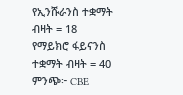የኢንሹራንስ ተቋማት ብዛት = 18
የማይክሮ ፋይናንስ ተቋማት ብዛት = 40
ምንጭ፦ CBE